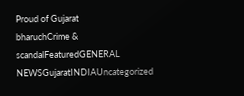Proud of Gujarat
bharuchCrime & scandalFeaturedGENERAL NEWSGujaratINDIAUncategorized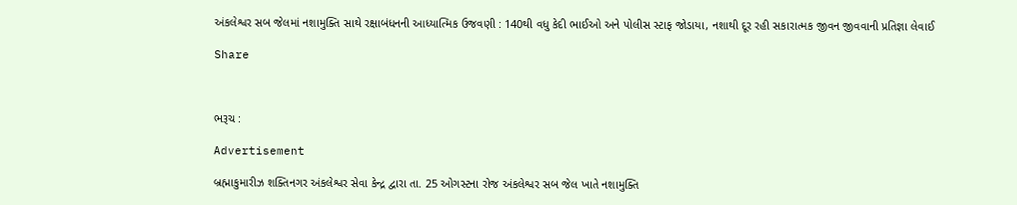અંકલેશ્વર સબ જેલમાં નશામુક્તિ સાથે રક્ષાબંધનની આધ્યાત્મિક ઉજવણી : 140થી વધુ કેદી ભાઈઓ અને પોલીસ સ્ટાફ જોડાયા, નશાથી દૂર રહી સકારાત્મક જીવન જીવવાની પ્રતિજ્ઞા લેવાઈ

Share



ભરૂચ :

Advertisement

બ્રહ્માકુમારીઝ શક્તિનગર અંકલેશ્વર સેવા કેન્દ્ર દ્વારા તા. 25 ઓગસ્ટના રોજ અંકલેશ્વર સબ જેલ ખાતે નશામુક્તિ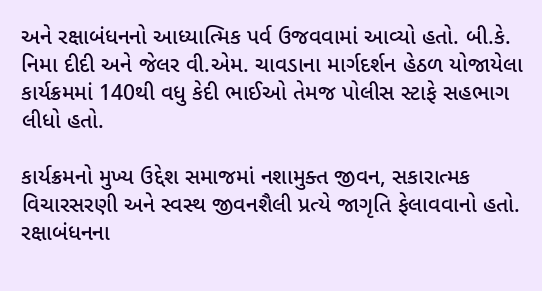અને રક્ષાબંધનનો આધ્યાત્મિક પર્વ ઉજવવામાં આવ્યો હતો. બી.કે. નિમા દીદી અને જેલર વી.એમ. ચાવડાના માર્ગદર્શન હેઠળ યોજાયેલા કાર્યક્રમમાં 140થી વધુ કેદી ભાઈઓ તેમજ પોલીસ સ્ટાફે સહભાગ લીધો હતો.

કાર્યક્રમનો મુખ્ય ઉદ્દેશ સમાજમાં નશામુક્ત જીવન, સકારાત્મક વિચારસરણી અને સ્વસ્થ જીવનશૈલી પ્રત્યે જાગૃતિ ફેલાવવાનો હતો. રક્ષાબંધનના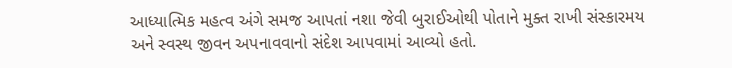આધ્યાત્મિક મહત્વ અંગે સમજ આપતાં નશા જેવી બુરાઈઓથી પોતાને મુક્ત રાખી સંસ્કારમય અને સ્વસ્થ જીવન અપનાવવાનો સંદેશ આપવામાં આવ્યો હતો.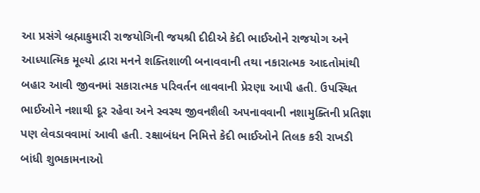આ પ્રસંગે બ્રહ્માકુમારી રાજયોગિની જયશ્રી દીદીએ કેદી ભાઈઓને રાજયોગ અને આધ્યાત્મિક મૂલ્યો દ્વારા મનને શક્તિશાળી બનાવવાની તથા નકારાત્મક આદતોમાંથી બહાર આવી જીવનમાં સકારાત્મક પરિવર્તન લાવવાની પ્રેરણા આપી હતી. ઉપસ્થિત ભાઈઓને નશાથી દૂર રહેવા અને સ્વસ્થ જીવનશૈલી અપનાવવાની નશામુક્તિની પ્રતિજ્ઞા પણ લેવડાવવામાં આવી હતી. રક્ષાબંધન નિમિત્તે કેદી ભાઈઓને તિલક કરી રાખડી બાંધી શુભકામનાઓ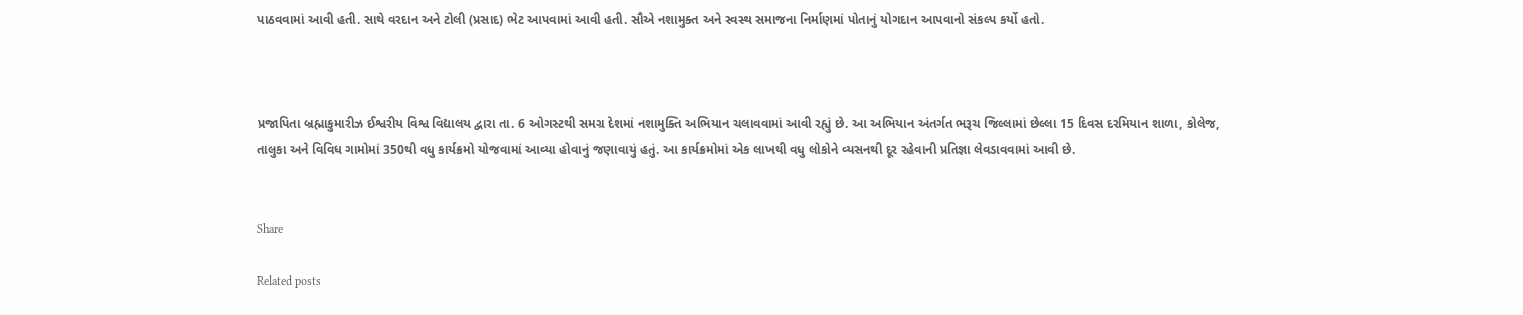પાઠવવામાં આવી હતી. સાથે વરદાન અને ટોલી (પ્રસાદ) ભેટ આપવામાં આવી હતી. સૌએ નશામુક્ત અને સ્વસ્થ સમાજના નિર્માણમાં પોતાનું યોગદાન આપવાનો સંકલ્પ કર્યો હતો.



પ્રજાપિતા બ્રહ્માકુમારીઝ ઈશ્વરીય વિશ્વ વિદ્યાલય દ્વારા તા. 6 ઓગસ્ટથી સમગ્ર દેશમાં નશામુક્તિ અભિયાન ચલાવવામાં આવી રહ્યું છે. આ અભિયાન અંતર્ગત ભરૂચ જિલ્લામાં છેલ્લા 15 દિવસ દરમિયાન શાળા, કોલેજ, તાલુકા અને વિવિધ ગામોમાં 350થી વધુ કાર્યક્રમો યોજવામાં આવ્યા હોવાનું જણાવાયું હતું. આ કાર્યક્રમોમાં એક લાખથી વધુ લોકોને વ્યસનથી દૂર રહેવાની પ્રતિજ્ઞા લેવડાવવામાં આવી છે.


Share

Related posts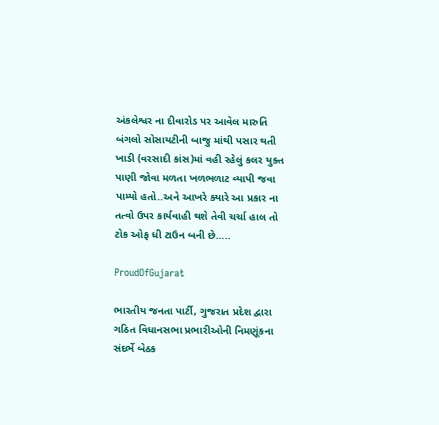અંકલેશ્વર ના દીવારોડ પર આવેલ મારુતિ બંગલો સોસાયટીની બાજુ માંથી પસાર થતી ખાડી (વરસાદી કાંસ)માં વહી રહેલું કલર યુક્ત પાણી જોવા મળતા ખળભળાટ વ્યાપી જવા પામ્યો હતો..અને આખરે ક્યારે આ પ્રકાર ના તત્વો ઉપર કાર્યવાહી થશે તેવી ચર્ચા હાલ તો ટોક ઓફ ધી ટાઉન બની છે…..

ProudOfGujarat

ભારતીય જનતા પાર્ટી, ગુજરાત પ્રદેશ દ્વારા ગઠિત વિધાનસભા પ્રભારીઓની નિમણૂંકના સંદર્ભે બેઠક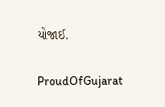યોજાઈ.

ProudOfGujarat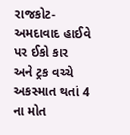રાજકોટ-અમદાવાદ હાઈવે પર ઈકો કાર અને ટ્રક વચ્ચે અકસ્માત થતાં 4 ના મોત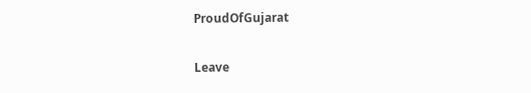ProudOfGujarat

Leave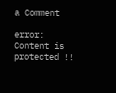a Comment

error: Content is protected !!